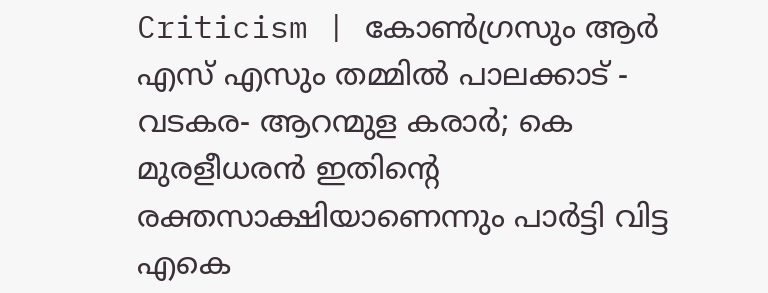Criticism | കോണ്‍ഗ്രസും ആര്‍ എസ് എസും തമ്മില്‍ പാലക്കാട് - വടകര- ആറന്മുള കരാര്‍; കെ മുരളീധരന്‍ ഇതിന്റെ രക്തസാക്ഷിയാണെന്നും പാര്‍ട്ടി വിട്ട എകെ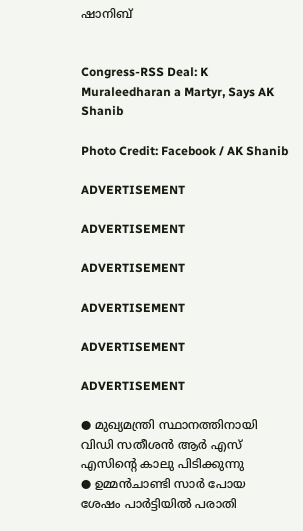ഷാനിബ്


Congress-RSS Deal: K Muraleedharan a Martyr, Says AK Shanib

Photo Credit: Facebook / AK Shanib

ADVERTISEMENT

ADVERTISEMENT

ADVERTISEMENT

ADVERTISEMENT

ADVERTISEMENT

ADVERTISEMENT

● മുഖ്യമന്ത്രി സ്ഥാനത്തിനായി വിഡി സതീശന്‍ ആര്‍ എസ് എസിന്റെ കാലു പിടിക്കുന്നു
● ഉമ്മന്‍ചാണ്ടി സാര്‍ പോയ ശേഷം പാര്‍ട്ടിയില്‍ പരാതി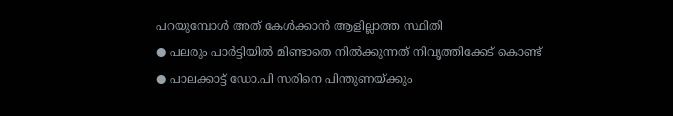പറയുമ്പോള്‍ അത് കേള്‍ക്കാന്‍ ആളില്ലാത്ത സ്ഥിതി
● പലരും പാര്‍ട്ടിയില്‍ മിണ്ടാതെ നില്‍ക്കുന്നത് നിവൃത്തിക്കേട് കൊണ്ട്
● പാലക്കാട്ട് ഡോ.പി സരിനെ പിന്തുണയ്ക്കും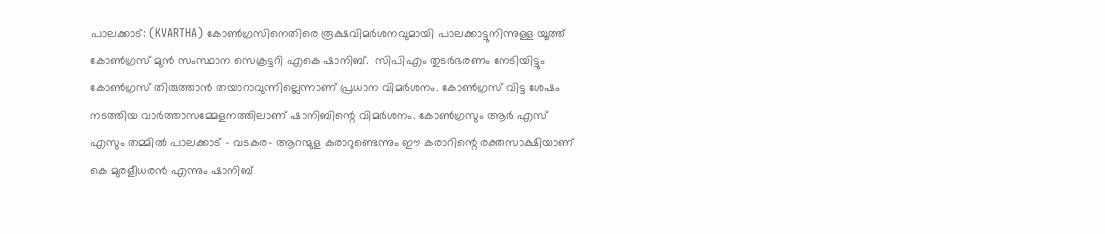പാലക്കാട്: (KVARTHA) കോണ്‍ഗ്രസിനെതിരെ രൂക്ഷവിമര്‍ശനവുമായി പാലക്കാട്ടുനിന്നുള്ള യൂത്ത് കോണ്‍ഗ്രസ് മുന്‍ സംസ്ഥാന സെക്രട്ടറി എകെ ഷാനിബ്.  സിപിഎം തുടര്‍ഭരണം നേടിയിട്ടും കോണ്‍ഗ്രസ് തിരുത്താന്‍ തയാറാവുന്നില്ലെന്നാണ് പ്രധാന വിമര്‍ശനം. കോണ്‍ഗ്രസ് വിട്ട ശേഷം നടത്തിയ വാര്‍ത്താസമ്മേളനത്തിലാണ് ഷാനിബിന്റെ വിമര്‍ശനം. കോണ്‍ഗ്രസും ആര്‍ എസ് എസും തമ്മില്‍ പാലക്കാട് - വടകര- ആറന്മുള കരാറുണ്ടെന്നും ഈ കരാറിന്റെ രക്തസാക്ഷിയാണ് കെ മുരളീധരന്‍ എന്നും ഷാനിബ്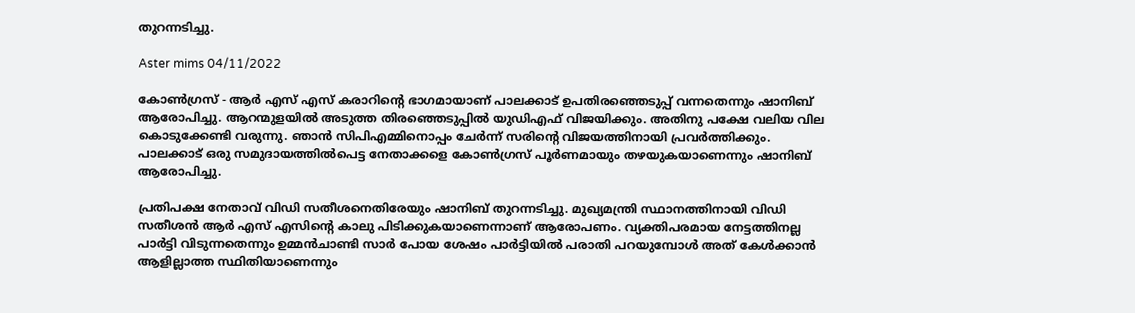തുറന്നടിച്ചു.

Aster mims 04/11/2022

കോണ്‍ഗ്രസ് - ആര്‍ എസ് എസ് കരാറിന്റെ ഭാഗമായാണ് പാലക്കാട് ഉപതിരഞ്ഞെടുപ്പ് വന്നതെന്നും ഷാനിബ് ആരോപിച്ചു. ആറന്മുളയില്‍ അടുത്ത തിരഞ്ഞെടുപ്പില്‍ യുഡിഎഫ് വിജയിക്കും. അതിനു പക്ഷേ വലിയ വില കൊടുക്കേണ്ടി വരുന്നു. ഞാന്‍ സിപിഎമ്മിനൊപ്പം ചേര്‍ന്ന് സരിന്റെ വിജയത്തിനായി പ്രവര്‍ത്തിക്കും. പാലക്കാട് ഒരു സമുദായത്തില്‍പെട്ട നേതാക്കളെ കോണ്‍ഗ്രസ് പൂര്‍ണമായും തഴയുകയാണെന്നും ഷാനിബ് ആരോപിച്ചു.

പ്രതിപക്ഷ നേതാവ് വിഡി സതീശനെതിരേയും ഷാനിബ് തുറന്നടിച്ചു. മുഖ്യമന്ത്രി സ്ഥാനത്തിനായി വിഡി സതീശന്‍ ആര്‍ എസ് എസിന്റെ കാലു പിടിക്കുകയാണെന്നാണ് ആരോപണം. വ്യക്തിപരമായ നേട്ടത്തിനല്ല പാര്‍ട്ടി വിടുന്നതെന്നും ഉമ്മന്‍ചാണ്ടി സാര്‍ പോയ ശേഷം പാര്‍ട്ടിയില്‍ പരാതി പറയുമ്പോള്‍ അത് കേള്‍ക്കാന്‍ ആളില്ലാത്ത സ്ഥിതിയാണെന്നും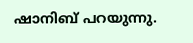ഷാനിബ് പറയുന്നു.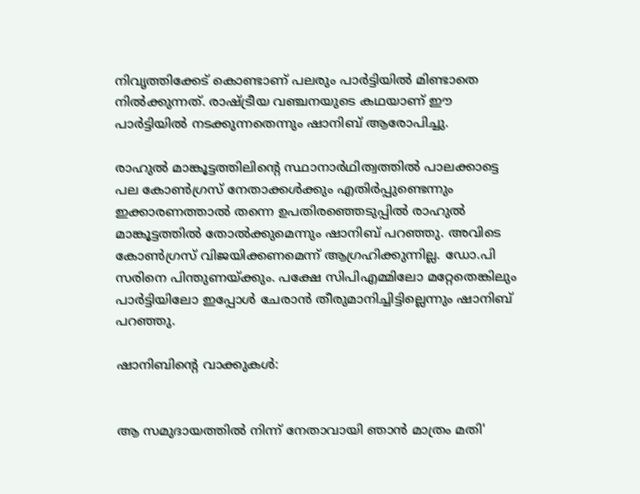നിവൃത്തിക്കേട് കൊണ്ടാണ് പലരും പാര്‍ട്ടിയില്‍ മിണ്ടാതെ നില്‍ക്കുന്നത്. രാഷ്ട്രീയ വഞ്ചനയുടെ കഥയാണ് ഈ പാര്‍ട്ടിയില്‍ നടക്കുന്നതെന്നും ഷാനിബ് ആരോപിച്ചു.

രാഹുല്‍ മാങ്കൂട്ടത്തിലിന്റെ സ്ഥാനാര്‍ഥിത്വത്തില്‍ പാലക്കാട്ടെ പല കോണ്‍ഗ്രസ് നേതാക്കള്‍ക്കും എതിര്‍പ്പുണ്ടെന്നും ഇക്കാരണത്താല്‍ തന്നെ ഉപതിരഞ്ഞെടുപ്പില്‍ രാഹുല്‍ മാങ്കൂട്ടത്തില്‍ തോല്‍ക്കുമെന്നും ഷാനിബ് പറഞ്ഞു. അവിടെ കോണ്‍ഗ്രസ് വിജയിക്കണമെന്ന് ആഗ്രഹിക്കുന്നില്ല. ഡോ.പി സരിനെ പിന്തുണയ്ക്കും. പക്ഷേ സിപിഎമ്മിലോ മറ്റേതെങ്കിലും പാര്‍ട്ടിയിലോ ഇപ്പോള്‍ ചേരാന്‍ തീരുമാനിച്ചിട്ടില്ലെന്നും ഷാനിബ് പറഞ്ഞു.

ഷാനിബിന്റെ വാക്കുകള്‍:


ആ സമുദായത്തില്‍ നിന്ന് നേതാവായി ഞാന്‍ മാത്രം മതി'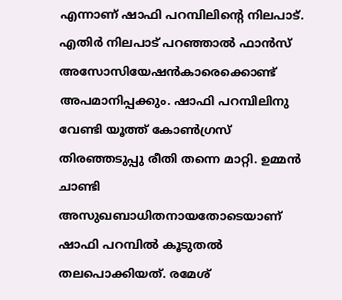എന്നാണ് ഷാഫി പറമ്പിലിന്റെ നിലപാട്. എതിര്‍ നിലപാട് പറഞ്ഞാല്‍ ഫാന്‍സ് അസോസിയേഷന്‍കാരെക്കൊണ്ട് അപമാനിപ്പക്കും. ഷാഫി പറമ്പിലിനു വേണ്ടി യൂത്ത് കോണ്‍ഗ്രസ് തിരഞ്ഞടുപ്പു രീതി തന്നെ മാറ്റി. ഉമ്മന്‍ ചാണ്ടി അസുഖബാധിതനായതോടെയാണ് ഷാഫി പറമ്പില്‍ കൂടുതല്‍ തലപൊക്കിയത്. രമേശ്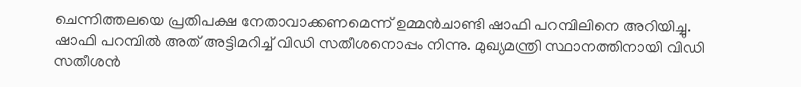ചെന്നിത്തലയെ പ്രതിപക്ഷ നേതാവാക്കണമെന്ന് ഉമ്മന്‍ചാണ്ടി ഷാഫി പറമ്പിലിനെ അറിയിച്ചു. ഷാഫി പറമ്പില്‍ അത് അട്ടിമറിച്ച് വിഡി സതീശനൊപ്പം നിന്നു. മുഖ്യമന്ത്രി സ്ഥാനത്തിനായി വിഡി സതീശന്‍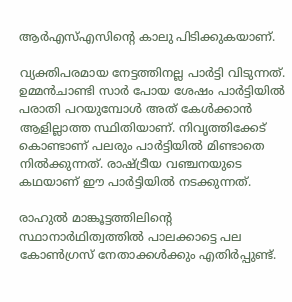ആര്‍എസ്എസിന്റെ കാലു പിടിക്കുകയാണ്.

വ്യക്തിപരമായ നേട്ടത്തിനല്ല പാര്‍ട്ടി വിടുന്നത്. ഉമ്മന്‍ചാണ്ടി സാര്‍ പോയ ശേഷം പാര്‍ട്ടിയില്‍ പരാതി പറയുമ്പോള്‍ അത് കേള്‍ക്കാന്‍ ആളില്ലാത്ത സ്ഥിതിയാണ്. നിവൃത്തിക്കേട് കൊണ്ടാണ് പലരും പാര്‍ട്ടിയില്‍ മിണ്ടാതെ നില്‍ക്കുന്നത്. രാഷ്ട്രീയ വഞ്ചനയുടെ കഥയാണ് ഈ പാര്‍ട്ടിയില്‍ നടക്കുന്നത്.

രാഹുല്‍ മാങ്കൂട്ടത്തിലിന്റെ സ്ഥാനാര്‍ഥിത്വത്തില്‍ പാലക്കാട്ടെ പല കോണ്‍ഗ്രസ് നേതാക്കള്‍ക്കും എതിര്‍പ്പുണ്ട്.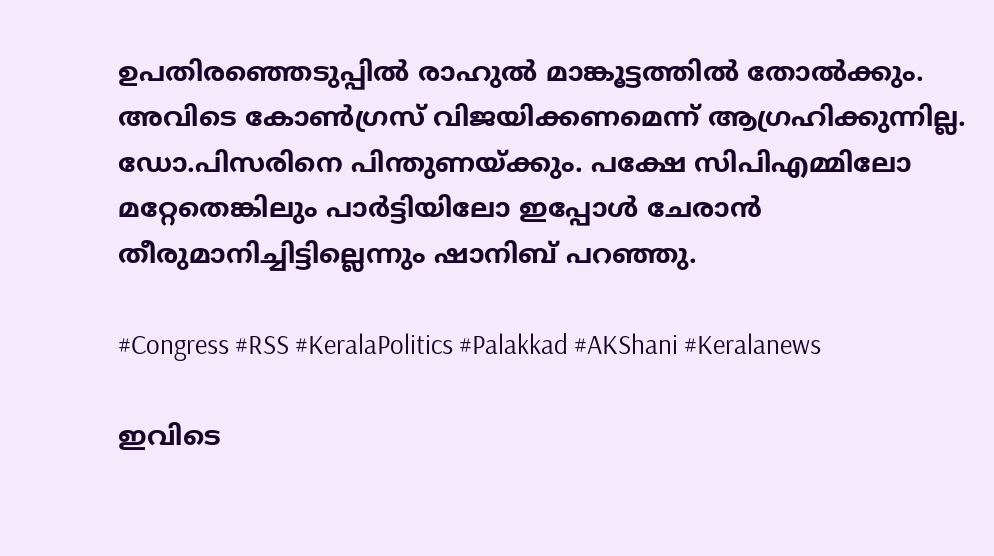ഉപതിരഞ്ഞെടുപ്പില്‍ രാഹുല്‍ മാങ്കൂട്ടത്തില്‍ തോല്‍ക്കും. അവിടെ കോണ്‍ഗ്രസ് വിജയിക്കണമെന്ന് ആഗ്രഹിക്കുന്നില്ല. ഡോ.പിസരിനെ പിന്തുണയ്ക്കും. പക്ഷേ സിപിഎമ്മിലോ മറ്റേതെങ്കിലും പാര്‍ട്ടിയിലോ ഇപ്പോള്‍ ചേരാന്‍ തീരുമാനിച്ചിട്ടില്ലെന്നും ഷാനിബ് പറഞ്ഞു.

#Congress #RSS #KeralaPolitics #Palakkad #AKShani #Keralanews

ഇവിടെ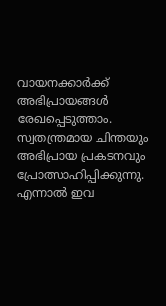വായനക്കാർക്ക് അഭിപ്രായങ്ങൾ രേഖപ്പെടുത്താം. സ്വതന്ത്രമായ ചിന്തയും അഭിപ്രായ പ്രകടനവും പ്രോത്സാഹിപ്പിക്കുന്നു. എന്നാൽ ഇവ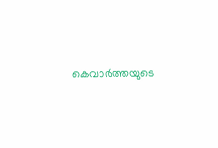കെവാർത്തയുടെ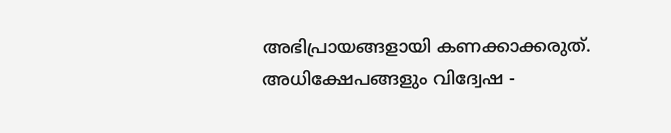അഭിപ്രായങ്ങളായി കണക്കാക്കരുത്. അധിക്ഷേപങ്ങളും വിദ്വേഷ -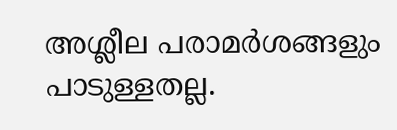അശ്ലീല പരാമർശങ്ങളും പാടുള്ളതല്ല.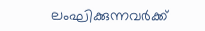ലംഘിക്കുന്നവർക്ക്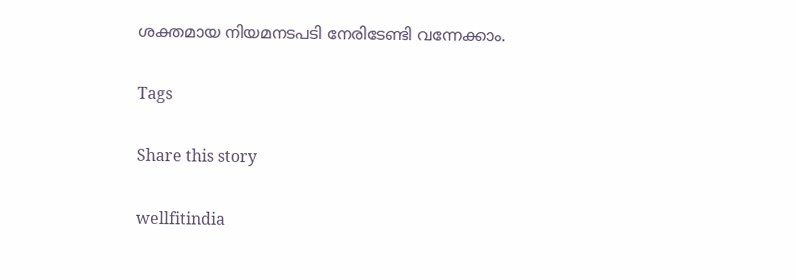ശക്തമായ നിയമനടപടി നേരിടേണ്ടി വന്നേക്കാം.

Tags

Share this story

wellfitindia